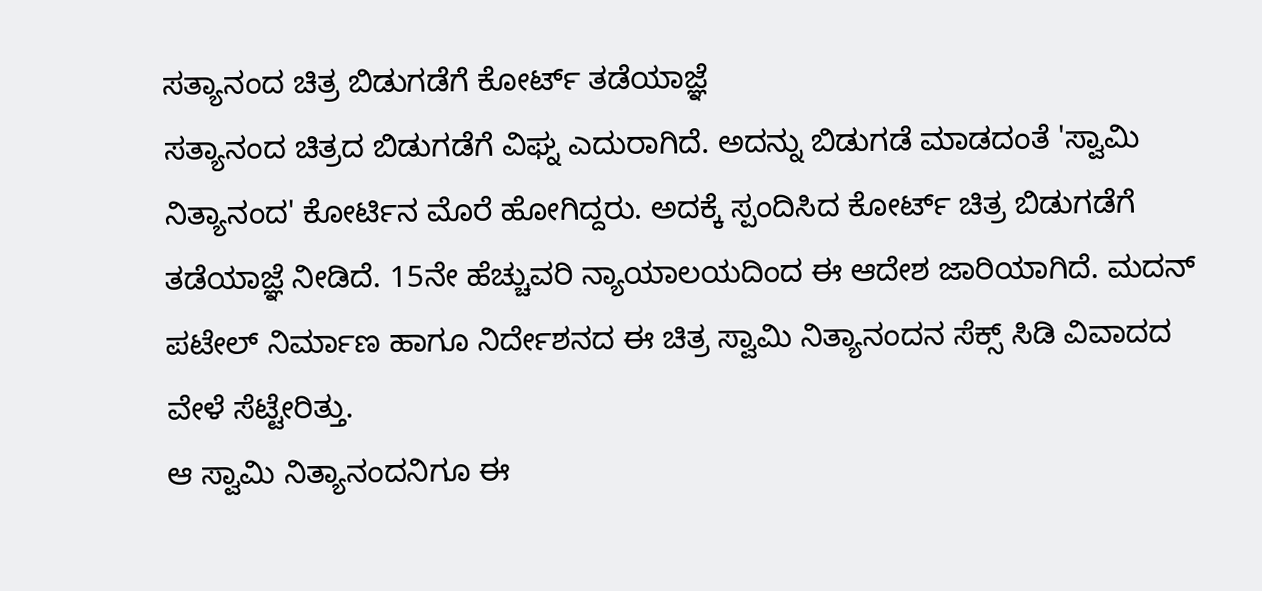ಸತ್ಯಾನಂದ ಚಿತ್ರ ಬಿಡುಗಡೆಗೆ ಕೋರ್ಟ್ ತಡೆಯಾಜ್ಞೆ
ಸತ್ಯಾನಂದ ಚಿತ್ರದ ಬಿಡುಗಡೆಗೆ ವಿಘ್ನ ಎದುರಾಗಿದೆ. ಅದನ್ನು ಬಿಡುಗಡೆ ಮಾಡದಂತೆ 'ಸ್ವಾಮಿ ನಿತ್ಯಾನಂದ' ಕೋರ್ಟಿನ ಮೊರೆ ಹೋಗಿದ್ದರು. ಅದಕ್ಕೆ ಸ್ಪಂದಿಸಿದ ಕೋರ್ಟ್ ಚಿತ್ರ ಬಿಡುಗಡೆಗೆ ತಡೆಯಾಜ್ಞೆ ನೀಡಿದೆ. 15ನೇ ಹೆಚ್ಚುವರಿ ನ್ಯಾಯಾಲಯದಿಂದ ಈ ಆದೇಶ ಜಾರಿಯಾಗಿದೆ. ಮದನ್ ಪಟೇಲ್ ನಿರ್ಮಾಣ ಹಾಗೂ ನಿರ್ದೇಶನದ ಈ ಚಿತ್ರ ಸ್ವಾಮಿ ನಿತ್ಯಾನಂದನ ಸೆಕ್ಸ್ ಸಿಡಿ ವಿವಾದದ ವೇಳೆ ಸೆಟ್ಟೇರಿತ್ತು.
ಆ ಸ್ವಾಮಿ ನಿತ್ಯಾನಂದನಿಗೂ ಈ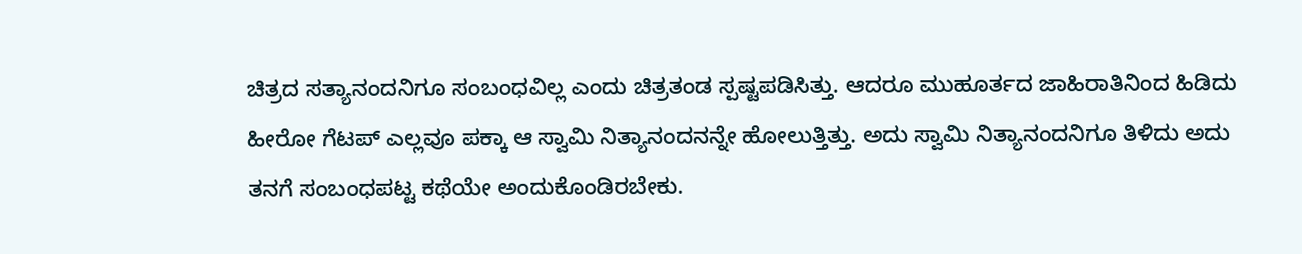ಚಿತ್ರದ ಸತ್ಯಾನಂದನಿಗೂ ಸಂಬಂಧವಿಲ್ಲ ಎಂದು ಚಿತ್ರತಂಡ ಸ್ಪಷ್ಟಪಡಿಸಿತ್ತು. ಆದರೂ ಮುಹೂರ್ತದ ಜಾಹಿರಾತಿನಿಂದ ಹಿಡಿದು ಹೀರೋ ಗೆಟಪ್ ಎಲ್ಲವೂ ಪಕ್ಕಾ ಆ ಸ್ವಾಮಿ ನಿತ್ಯಾನಂದನನ್ನೇ ಹೋಲುತ್ತಿತ್ತು. ಅದು ಸ್ವಾಮಿ ನಿತ್ಯಾನಂದನಿಗೂ ತಿಳಿದು ಅದು ತನಗೆ ಸಂಬಂಧಪಟ್ಟ ಕಥೆಯೇ ಅಂದುಕೊಂಡಿರಬೇಕು.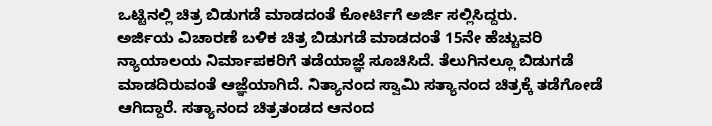ಒಟ್ಟಿನಲ್ಲಿ ಚಿತ್ರ ಬಿಡುಗಡೆ ಮಾಡದಂತೆ ಕೋರ್ಟಿಗೆ ಅರ್ಜಿ ಸಲ್ಲಿಸಿದ್ದರು.
ಅರ್ಜಿಯ ವಿಚಾರಣೆ ಬಳಿಕ ಚಿತ್ರ ಬಿಡುಗಡೆ ಮಾಡದಂತೆ 15ನೇ ಹೆಚ್ಚುವರಿ ನ್ಯಾಯಾಲಯ ನಿರ್ಮಾಪಕರಿಗೆ ತಡೆಯಾಜ್ಞೆ ಸೂಚಿಸಿದೆ. ತೆಲುಗಿನಲ್ಲೂ ಬಿಡುಗಡೆ ಮಾಡದಿರುವಂತೆ ಆಜ್ಞೆಯಾಗಿದೆ. ನಿತ್ಯಾನಂದ ಸ್ವಾಮಿ ಸತ್ಯಾನಂದ ಚಿತ್ರಕ್ಕೆ ತಡೆಗೋಡೆ ಆಗಿದ್ದಾರೆ. ಸತ್ಯಾನಂದ ಚಿತ್ರತಂಡದ ಆನಂದ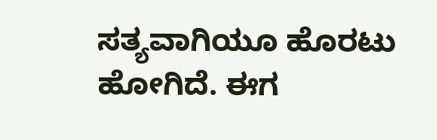ಸತ್ಯವಾಗಿಯೂ ಹೊರಟು ಹೋಗಿದೆ. ಈಗ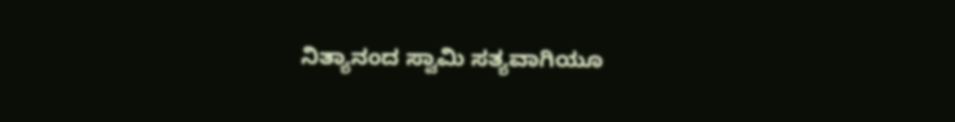ನಿತ್ಯಾನಂದ ಸ್ವಾಮಿ ಸತ್ಯವಾಗಿಯೂ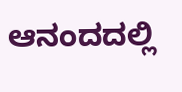ಆನಂದದಲ್ಲಿ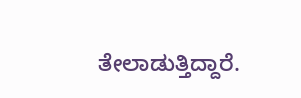ತೇಲಾಡುತ್ತಿದ್ದಾರೆ.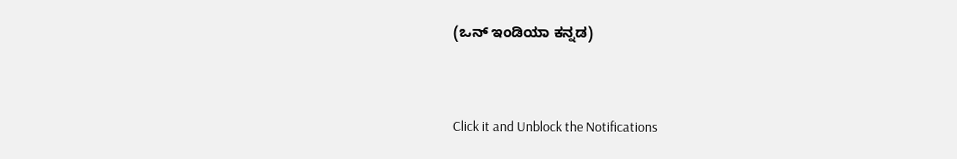(ಒನ್ ಇಂಡಿಯಾ ಕನ್ನಡ)


Click it and Unblock the Notifications